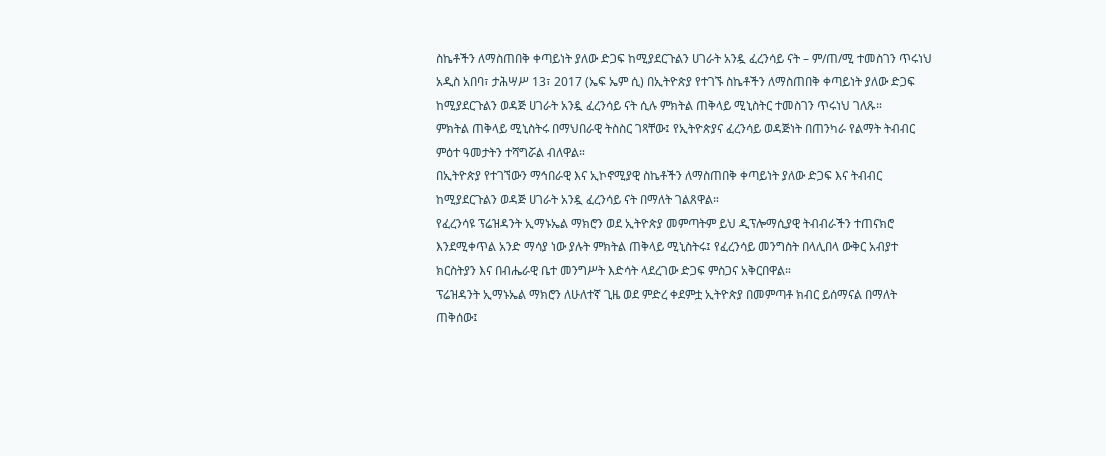ስኬቶችን ለማስጠበቅ ቀጣይነት ያለው ድጋፍ ከሚያደርጉልን ሀገራት አንዷ ፈረንሳይ ናት – ም/ጠ/ሚ ተመስገን ጥሩነህ
አዲስ አበባ፣ ታሕሣሥ 13፣ 2017 (ኤፍ ኤም ሲ) በኢትዮጵያ የተገኙ ስኬቶችን ለማስጠበቅ ቀጣይነት ያለው ድጋፍ ከሚያደርጉልን ወዳጅ ሀገራት አንዷ ፈረንሳይ ናት ሲሉ ምክትል ጠቅላይ ሚኒስትር ተመስገን ጥሩነህ ገለጹ።
ምክትል ጠቅላይ ሚኒስትሩ በማህበራዊ ትስስር ገጻቸው፤ የኢትዮጵያና ፈረንሳይ ወዳጅነት በጠንካራ የልማት ትብብር ምዕተ ዓመታትን ተሻግሯል ብለዋል።
በኢትዮጵያ የተገኘውን ማኅበራዊ እና ኢኮኖሚያዊ ስኬቶችን ለማስጠበቅ ቀጣይነት ያለው ድጋፍ እና ትብብር ከሚያደርጉልን ወዳጅ ሀገራት አንዷ ፈረንሳይ ናት በማለት ገልጸዋል።
የፈረንሳዩ ፕሬዝዳንት ኢማኑኤል ማክሮን ወደ ኢትዮጵያ መምጣትም ይህ ዲፕሎማሲያዊ ትብብራችን ተጠናክሮ እንደሚቀጥል አንድ ማሳያ ነው ያሉት ምክትል ጠቅላይ ሚኒስትሩ፤ የፈረንሳይ መንግስት በላሊበላ ውቅር አብያተ ክርስትያን እና በብሔራዊ ቤተ መንግሥት እድሳት ላደረገው ድጋፍ ምስጋና አቅርበዋል።
ፕሬዝዳንት ኢማኑኤል ማክሮን ለሁለተኛ ጊዜ ወደ ምድረ ቀደምቷ ኢትዮጵያ በመምጣቶ ክብር ይሰማናል በማለት ጠቅሰው፤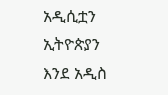አዲሲቷን ኢትዮጵያን እንደ አዲስ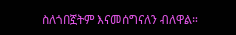ስለጎበኟትም እናመሰግናለን ብለዋል።